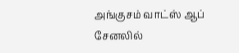அங்குசம் வாட்ஸ் ஆப் சேனலில்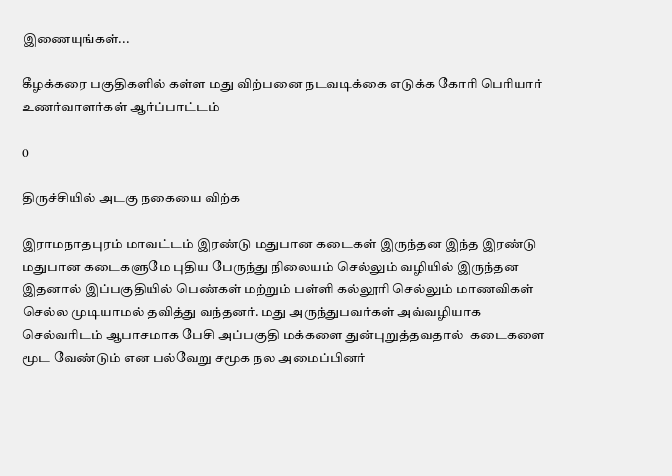இணையுங்கள்...

கீழக்கரை பகுதிகளில் கள்ள மது விற்பனை நடவடிக்கை எடுக்க கோரி பெரியார் உணர்வாளர்கள் ஆர்ப்பாட்டம்

0

திருச்சியில் அடகு நகையை விற்க

இராமநாதபுரம் மாவட்டம் இரண்டு மதுபான கடைகள் இருந்தன இந்த இரண்டு மதுபான கடைகளுமே புதிய பேருந்து நிலையம் செல்லும் வழியில் இருந்தன இதனால் இப்பகுதியில் பெண்கள் மற்றும் பள்ளி கல்லூரி செல்லும் மாணவிகள் செல்ல முடியாமல் தவித்து வந்தனர். மது அருந்துபவர்கள் அவ்வழியாக செல்வரிடம் ஆபாசமாக பேசி அப்பகுதி மக்களை துன்புறுத்தவதால்  கடைகளை மூட வேண்டும் என பல்வேறு சமூக நல அமைப்பினர்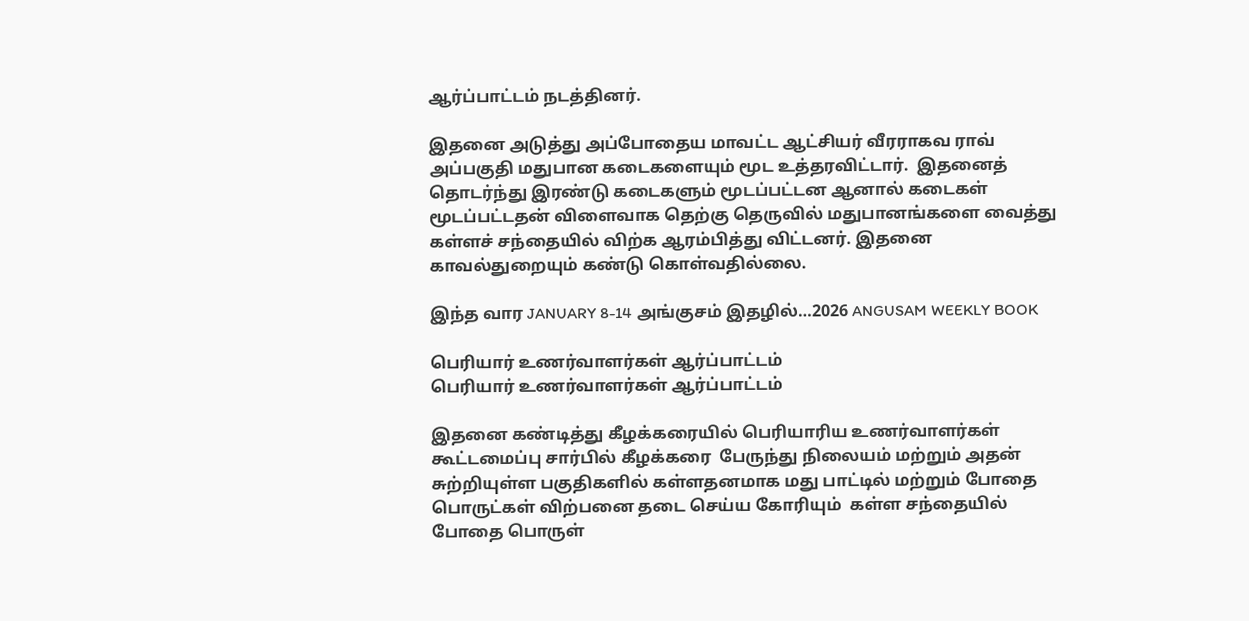ஆர்ப்பாட்டம் நடத்தினர்.

இதனை அடுத்து அப்போதைய மாவட்ட ஆட்சியர் வீரராகவ ராவ் அப்பகுதி மதுபான கடைகளையும் மூட உத்தரவிட்டார்.  இதனைத் தொடர்ந்து இரண்டு கடைகளும் மூடப்பட்டன ஆனால் கடைகள் மூடப்பட்டதன் விளைவாக தெற்கு தெருவில் மதுபானங்களை வைத்து கள்ளச் சந்தையில் விற்க ஆரம்பித்து விட்டனர். இதனை காவல்துறையும் கண்டு கொள்வதில்லை.

இந்த வார JANUARY 8-14 அங்குசம் இதழில்…2026 ANGUSAM WEEKLY BOOK

பெரியார் உணர்வாளர்கள் ஆர்ப்பாட்டம்
பெரியார் உணர்வாளர்கள் ஆர்ப்பாட்டம்

இதனை கண்டித்து கீழக்கரையில் பெரியாரிய உணர்வாளர்கள் கூட்டமைப்பு சார்பில் கீழக்கரை  பேருந்து நிலையம் மற்றும் அதன் சுற்றியுள்ள பகுதிகளில் கள்ளதனமாக மது பாட்டில் மற்றும் போதை பொருட்கள் விற்பனை தடை செய்ய கோரியும்  கள்ள சந்தையில் போதை பொருள்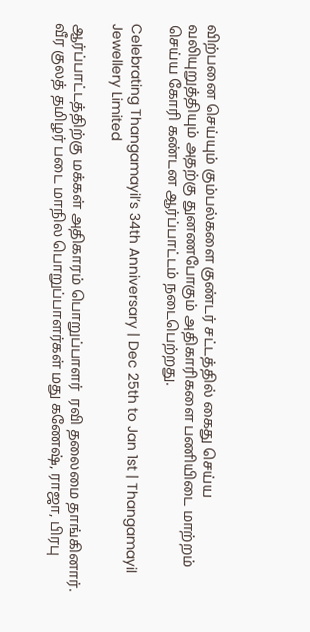விற்பனை செய்யும் கும்பல்களை குண்டர் சட்டத்தில் கைது செய்ய வலியுறுத்தியும் அதற்கு துனணபோகும் அதிகாரிகளை பணியிடை மாற்றம் செய்ய கோரி கண்டன ஆர்ப்பாட்டம் நடைபெற்றது.

Celebrating Thangamayil’s 34th Anniversary | Dec 25th to Jan 1st | Thangamayil Jewellery Limited

ஆர்ப்பாட்டத்திற்கு மக்கள் அதிகாரம் பொறுப்பாளர்  ரவி தலைமை தாங்கினார். வீர குலத் தமிழர் படை மாநில பொறுப்பாளர்கள் மது கணேஷ், ராஜா, பிரபு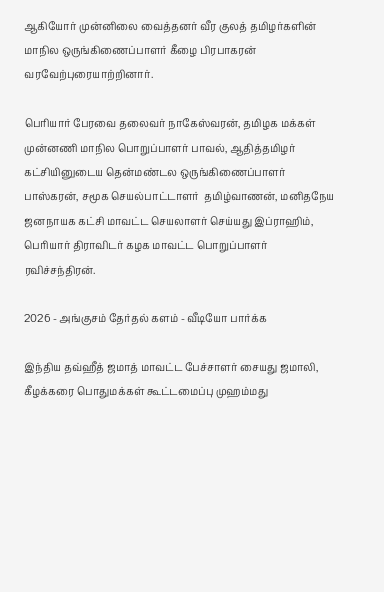ஆகியோர் முன்னிலை வைத்தனர் வீர குலத் தமிழர்களின் மாநில ஒருங்கிணைப்பாளர் கீழை பிரபாகரன் வரவேற்புரையாற்றினார்.

பெரியார் பேரவை தலைவர் நாகேஸ்வரன், தமிழக மக்கள் முன்னணி மாநில பொறுப்பாளர் பாவல், ஆதித்தமிழர் கட்சியினுடைய தென்மண்டல ஒருங்கிணைப்பாளர் பாஸ்கரன், சமூக செயல்பாட்டாளர்  தமிழ்வாணன், மனிதநேய ஜனநாயக கட்சி மாவட்ட செயலாளர் செய்யது இப்ராஹிம்,  பெரியார் திராவிடர் கழக மாவட்ட பொறுப்பாளர்  ரவிச்சந்திரன்.

2026 - அங்குசம் தேர்தல் களம் - வீடியோ பார்க்க

இந்திய தவ்ஹீத் ஜமாத் மாவட்ட பேச்சாளர் சையது ஜமாலி, கீழக்கரை பொதுமக்கள் கூட்டமைப்பு முஹம்மது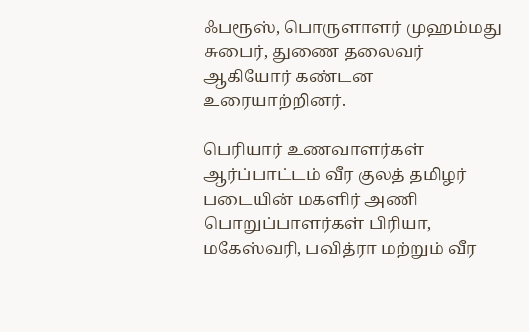ஃபரூஸ், பொருளாளர் முஹம்மது சுபைர், துணை தலைவர் ஆகியோர் கண்டன உரையாற்றினர்.

பெரியார் உணவாளர்கள் ஆர்ப்பாட்டம் வீர குலத் தமிழர் படையின் மகளிர் அணி பொறுப்பாளர்கள் பிரியா, மகேஸ்வரி, பவித்ரா மற்றும் வீர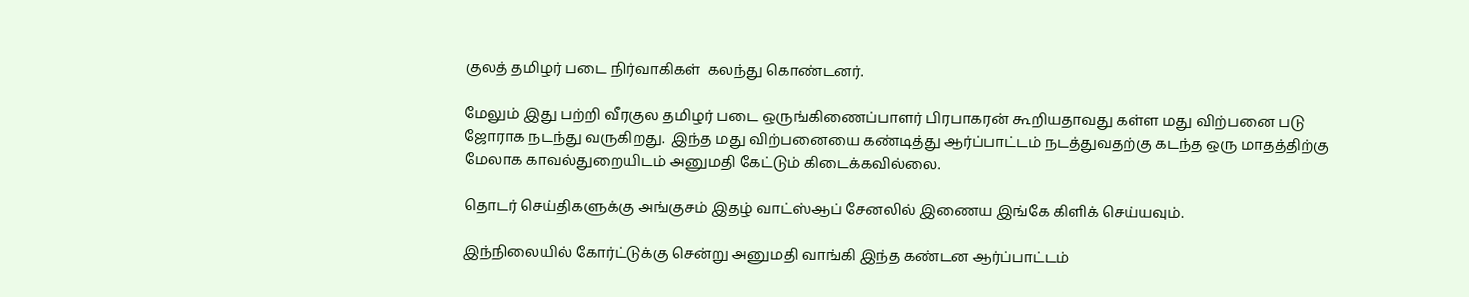குலத் தமிழர் படை நிர்வாகிகள்  கலந்து கொண்டனர்.

மேலும் இது பற்றி வீரகுல தமிழர் படை ஒருங்கிணைப்பாளர் பிரபாகரன் கூறியதாவது கள்ள மது விற்பனை படு ஜோராக நடந்து வருகிறது.  இந்த மது விற்பனையை கண்டித்து ஆர்ப்பாட்டம் நடத்துவதற்கு கடந்த ஒரு மாதத்திற்கு மேலாக காவல்துறையிடம் அனுமதி கேட்டும் கிடைக்கவில்லை.

தொடர் செய்திகளுக்கு அங்குசம் இதழ் வாட்ஸ்ஆப் சேனலில் இணைய இங்கே கிளிக் செய்யவும்.

இந்நிலையில் கோர்ட்டுக்கு சென்று அனுமதி வாங்கி இந்த கண்டன ஆர்ப்பாட்டம்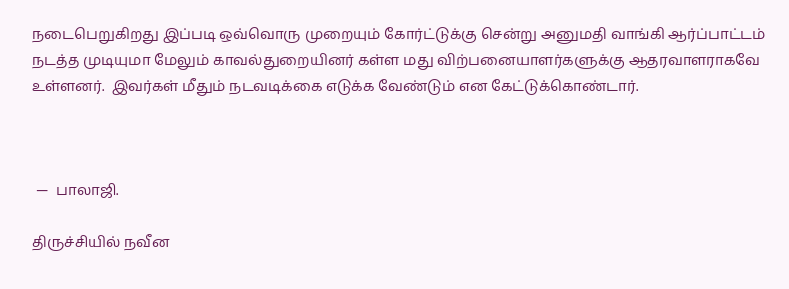நடைபெறுகிறது இப்படி ஒவ்வொரு முறையும் கோர்ட்டுக்கு சென்று அனுமதி வாங்கி ஆர்ப்பாட்டம் நடத்த முடியுமா மேலும் காவல்துறையினர் கள்ள மது விற்பனையாளர்களுக்கு ஆதரவாளராகவே உள்ளனர்.  இவர்கள் மீதும் நடவடிக்கை எடுக்க வேண்டும் என கேட்டுக்கொண்டார்.



 —  பாலாஜி.

திருச்சியில் நவீன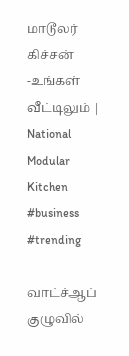மாடூலர் கிச்சன் -உங்கள் வீட்டிலும் | National Modular Kitchen #business #trending

வாட்ச்ஆப் குழுவில்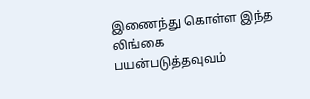இணைந்து கொள்ள இந்த லிங்கை பயன்படுத்தவுவம்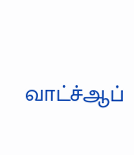வாட்ச்ஆப்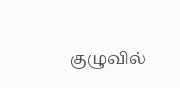குழுவில்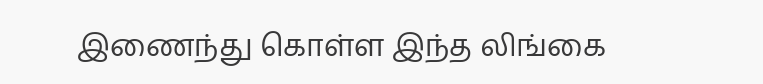இணைந்து கொள்ள இந்த லிங்கை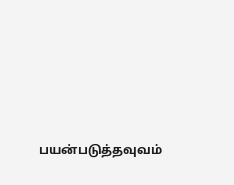பயன்படுத்தவுவம்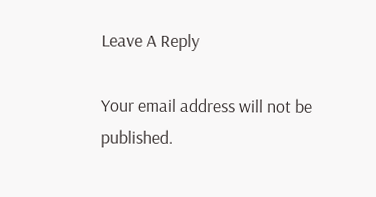Leave A Reply

Your email address will not be published.